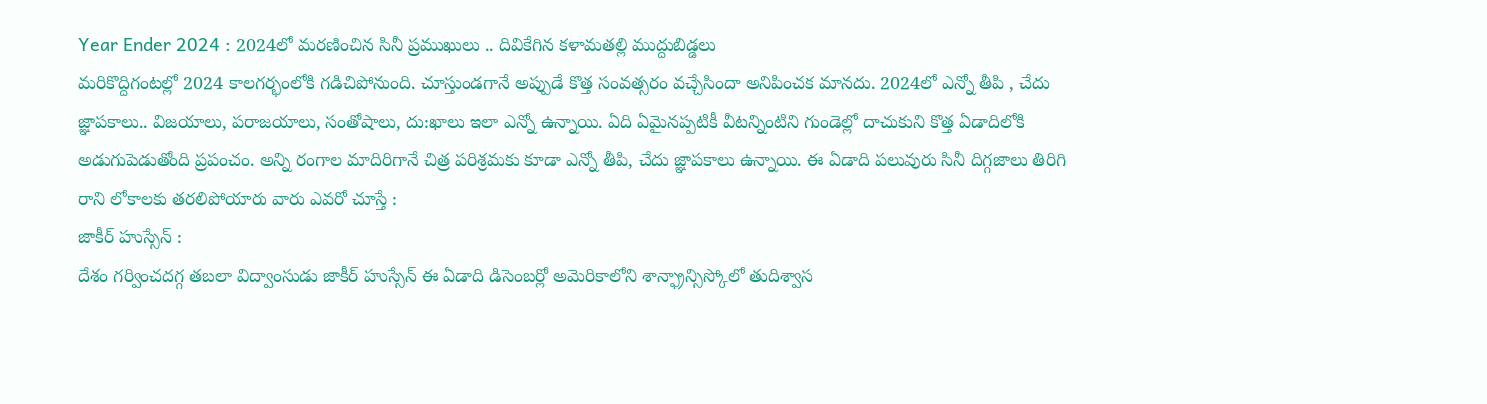Year Ender 2024 : 2024లో మరణించిన సినీ ప్రముఖులు .. దివికేగిన కళామతల్లి ముద్దుబిడ్డలు
మరికొద్దిగంటల్లో 2024 కాలగర్భంలోకి గడిచిపోనుంది. చూస్తుండగానే అప్పుడే కొత్త సంవత్సరం వచ్చేసిందా అనిపించక మానదు. 2024లో ఎన్నో తీపి , చేదు జ్ఞాపకాలు.. విజయాలు, పరాజయాలు, సంతోషాలు, దు:ఖాలు ఇలా ఎన్నో ఉన్నాయి. ఏది ఏమైనప్పటికీ వీటన్నింటిని గుండెల్లో దాచుకుని కొత్త ఏడాదిలోకి అడుగుపెడుతోంది ప్రపంచం. అన్ని రంగాల మాదిరిగానే చిత్ర పరిశ్రమకు కూడా ఎన్నో తీపి, చేదు జ్ఞాపకాలు ఉన్నాయి. ఈ ఏడాది పలువురు సినీ దిగ్గజాలు తిరిగి రాని లోకాలకు తరలిపోయారు వారు ఎవరో చూస్తే :
జాకీర్ హుస్సేన్ :
దేశం గర్వించదగ్గ తబలా విద్వాంసుడు జాకీర్ హుస్సేన్ ఈ ఏడాది డిసెంబర్లో అమెరికాలోని శాన్ఫ్రాన్సిస్కోలో తుదిశ్వాస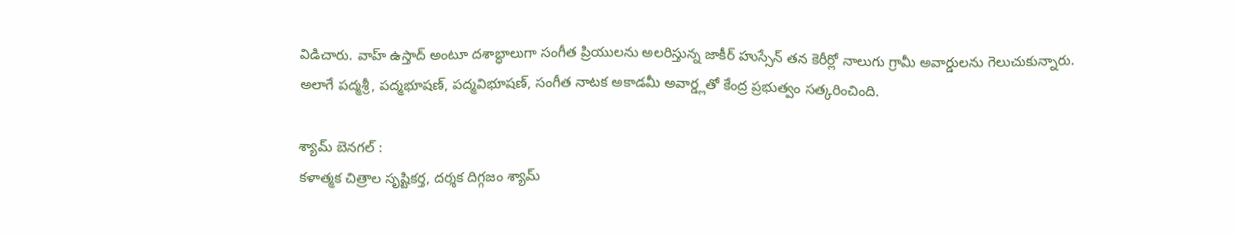విడిచారు. వాహ్ ఉస్తాద్ అంటూ దశాబ్ధాలుగా సంగీత ప్రియులను అలరిస్తున్న జాకీర్ హుస్సేన్ తన కెరీర్లో నాలుగు గ్రామీ అవార్డులను గెలుచుకున్నారు. అలాగే పద్మశ్రీ, పద్మభూషణ్, పద్మవిభూషణ్, సంగీత నాటక అకాడమీ అవార్డ్లతో కేంద్ర ప్రభుత్వం సత్కరించింది.

శ్యామ్ బెనగల్ :
కళాత్మక చిత్రాల సృష్టికర్త, దర్శక దిగ్గజం శ్యామ్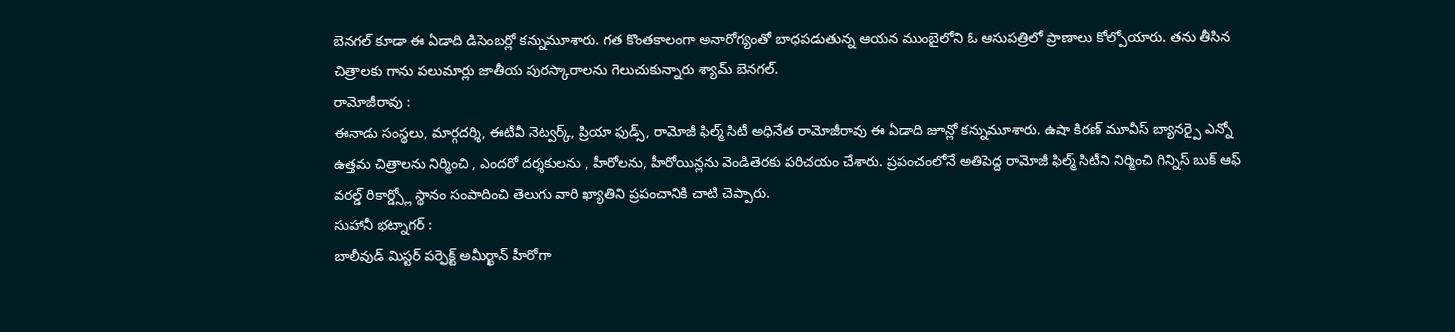బెనగల్ కూడా ఈ ఏడాది డిసెంబర్లో కన్నుమూశారు. గత కొంతకాలంగా అనారోగ్యంతో బాధపడుతున్న ఆయన ముంబైలోని ఓ ఆసుపత్రిలో ప్రాణాలు కోల్పోయారు. తను తీసిన చిత్రాలకు గాను పలుమార్లు జాతీయ పురస్కారాలను గెలుచుకున్నారు శ్యామ్ బెనగల్.
రామోజీరావు :
ఈనాడు సంస్థలు, మార్గదర్శి, ఈటీవీ నెట్వర్క్, ప్రియా ఫుడ్స్, రామోజీ ఫిల్మ్ సిటీ అధినేత రామోజీరావు ఈ ఏడాది జూన్లో కన్నుమూశారు. ఉషా కిరణ్ మూవీస్ బ్యానర్పై ఎన్నో ఉత్తమ చిత్రాలను నిర్మించి , ఎందరో దర్శకులను , హీరోలను, హీరోయిన్లను వెండితెరకు పరిచయం చేశారు. ప్రపంచంలోనే అతిపెద్ద రామోజీ ఫిల్మ్ సిటీని నిర్మించి గిన్నిస్ బుక్ ఆఫ్ వరల్డ్ రికార్డ్స్లో స్థానం సంపాదించి తెలుగు వారి ఖ్యాతిని ప్రపంచానికి చాటి చెప్పారు.
సుహానీ భట్నాగర్ :
బాలీవుడ్ మిస్టర్ పర్ఫెక్ట్ అమీర్ఖాన్ హీరోగా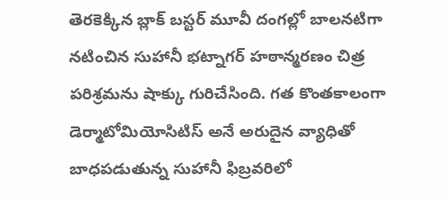తెరకెక్కిన బ్లాక్ బస్టర్ మూవీ దంగల్లో బాలనటిగా నటించిన సుహానీ భట్నాగర్ హఠాన్మరణం చిత్ర పరిశ్రమను షాక్కు గురిచేసింది. గత కొంతకాలంగా డెర్మాటోమియోసిటిస్ అనే అరుదైన వ్యాధితో బాధపడుతున్న సుహానీ ఫిబ్రవరిలో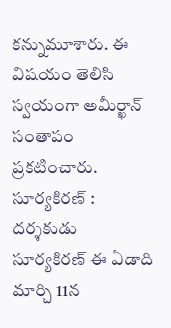కన్నుమూశారు. ఈ విషయం తెలిసి స్వయంగా అమీర్ఖాన్ సంతాపం ప్రకటించారు.
సూర్యకిరణ్ :
దర్శకుడు సూర్యకిరణ్ ఈ ఏడాది మార్చి 11న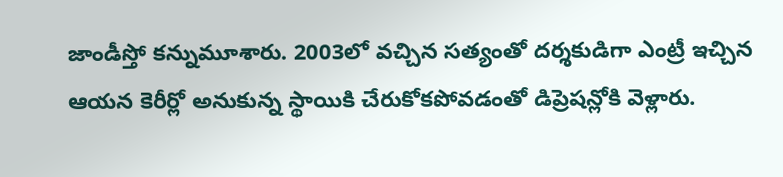జాండీస్తో కన్నుమూశారు. 2003లో వచ్చిన సత్యంతో దర్శకుడిగా ఎంట్రీ ఇచ్చిన ఆయన కెరీర్లో అనుకున్న స్థాయికి చేరుకోకపోవడంతో డిప్రెషన్లోకి వెళ్లారు.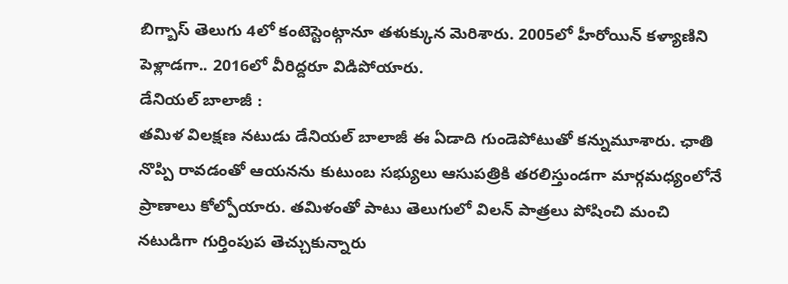బిగ్బాస్ తెలుగు 4లో కంటెస్టెంట్గానూ తళుక్కున మెరిశారు. 2005లో హీరోయిన్ కళ్యాణిని పెళ్లాడగా.. 2016లో వీరిద్దరూ విడిపోయారు.
డేనియల్ బాలాజీ :
తమిళ విలక్షణ నటుడు డేనియల్ బాలాజీ ఈ ఏడాది గుండెపోటుతో కన్నుమూశారు. ఛాతి నొప్పి రావడంతో ఆయనను కుటుంబ సభ్యులు ఆసుపత్రికి తరలిస్తుండగా మార్గమధ్యంలోనే ప్రాణాలు కోల్పోయారు. తమిళంతో పాటు తెలుగులో విలన్ పాత్రలు పోషించి మంచి నటుడిగా గుర్తింపుప తెచ్చుకున్నారు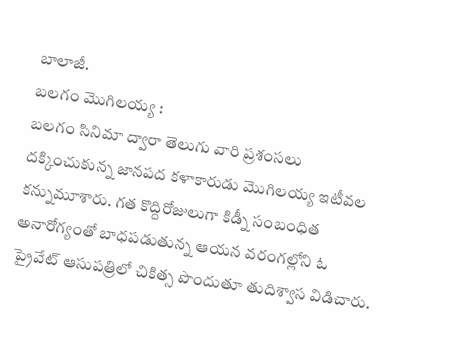బాలాజీ.
బలగం మొగిలయ్య :
బలగం సినిమా ద్వారా తెలుగు వారి ప్రశంసలు దక్కించుకున్న జానపద కళాకారుడు మొగిలయ్య ఇటీవల కన్నుమూశారు. గత కొద్దిరోజులుగా కిడ్నీ సంబంధిత అనారోగ్యంతో బాధపడుతున్న ఆయన వరంగల్లోని ఓ ప్రైవేట్ ఆసుపత్రిలో చికిత్స పొందుతూ తుదిశ్వాస విడిచారు.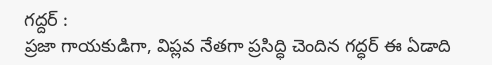గద్దర్ :
ప్రజా గాయకుడిగా, విప్లవ నేతగా ప్రసిద్ధి చెందిన గద్ధర్ ఈ ఏడాది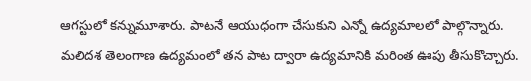ఆగస్టులో కన్నుమూశారు. పాటనే ఆయుధంగా చేసుకుని ఎన్నో ఉద్యమాలలో పాల్గొన్నారు. మలిదశ తెలంగాణ ఉద్యమంలో తన పాట ద్వారా ఉద్యమానికి మరింత ఊపు తీసుకొచ్చారు.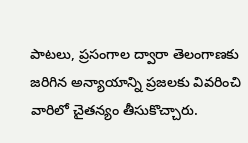పాటలు, ప్రసంగాల ద్వారా తెలంగాణకు జరిగిన అన్యాయాన్ని ప్రజలకు వివరించి వారిలో చైతన్యం తీసుకొచ్చారు.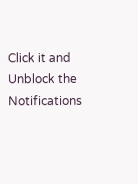Click it and Unblock the Notifications